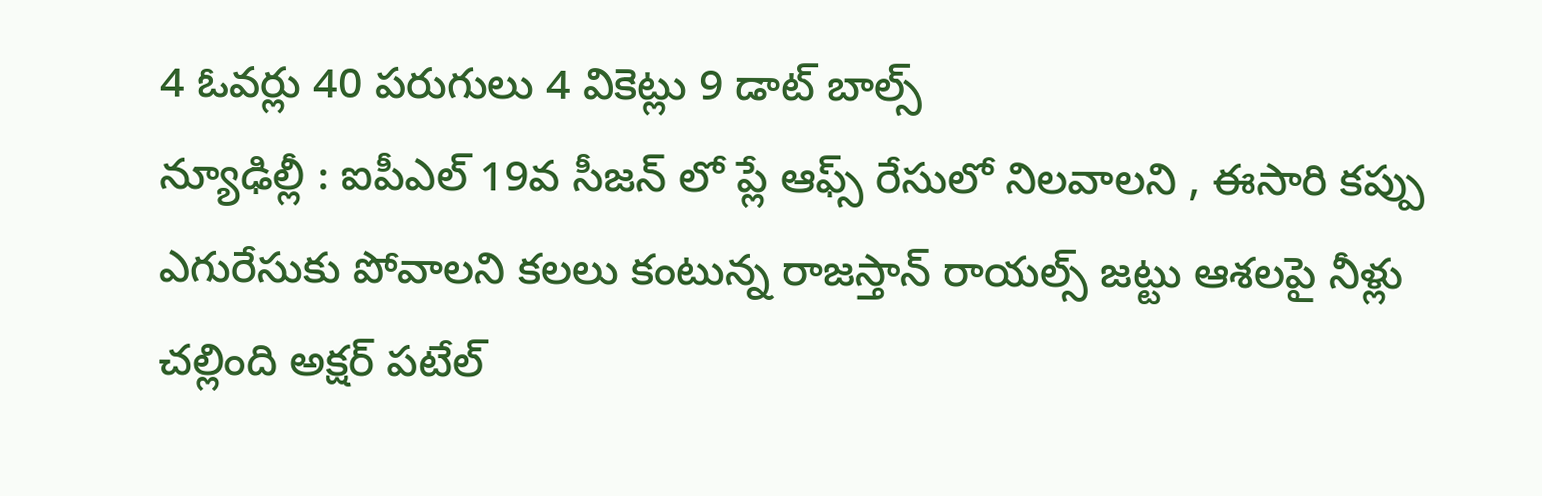4 ఓవర్లు 40 పరుగులు 4 వికెట్లు 9 డాట్ బాల్స్
న్యూఢిల్లీ : ఐపీఎల్ 19వ సీజన్ లో ప్లే ఆఫ్స్ రేసులో నిలవాలని , ఈసారి కప్పు ఎగురేసుకు పోవాలని కలలు కంటున్న రాజస్తాన్ రాయల్స్ జట్టు ఆశలపై నీళ్లు చల్లింది అక్షర్ పటేల్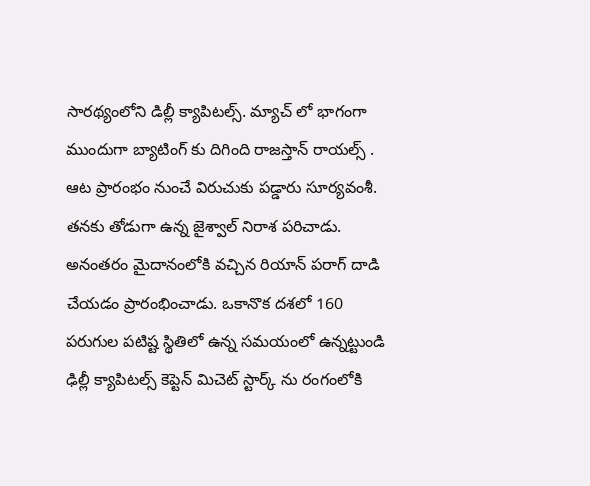సారథ్యంలోని డిల్లీ క్యాపిటల్స్. మ్యాచ్ లో భాగంగా ముందుగా బ్యాటింగ్ కు దిగింది రాజస్తాన్ రాయల్స్ . ఆట ప్రారంభం నుంచే విరుచుకు పడ్డారు సూర్యవంశీ. తనకు తోడుగా ఉన్న జైశ్వాల్ నిరాశ పరిచాడు. అనంతరం మైదానంలోకి వచ్చిన రియాన్ పరాగ్ దాడి చేయడం ప్రారంభించాడు. ఒకానొక దశలో 160 పరుగుల పటిష్ట స్థితిలో ఉన్న సమయంలో ఉన్నట్టుండి ఢిల్లీ క్యాపిటల్స్ కెప్టెన్ మిచెట్ స్టార్క్ ను రంగంలోకి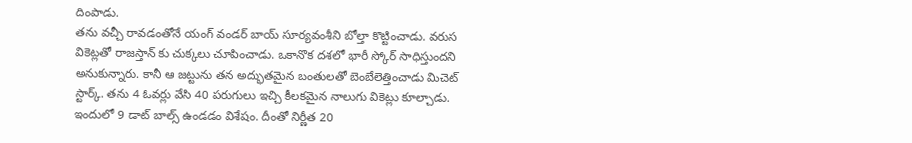దింపాడు.
తను వచ్చీ రావడంతోనే యంగ్ వండర్ బాయ్ సూర్యవంశీని బోల్తా కొట్టించాడు. వరుస వికెట్లతో రాజస్తాన్ కు చుక్కలు చూపించాడు. ఒకానొక దశలో భారీ స్కోర్ సాధిస్తుందని అనుకున్నారు. కానీ ఆ జట్టును తన అద్భుతమైన బంతులతో బెంబేలెత్తించాడు మిచెట్ స్టార్క్. తను 4 ఓవర్లు వేసి 40 పరుగులు ఇచ్చి కీలకమైన నాలుగు వికెట్లు కూల్చాడు. ఇందులో 9 డాట్ బాల్స్ ఉండడం విశేషం. దీంతో నిర్ణీత 20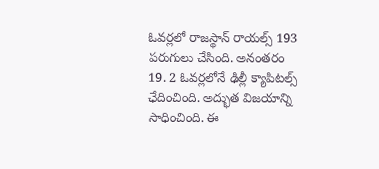ఓవర్లలో రాజస్థాన్ రాయల్స్ 193 పరుగులు చేసింది. అనంతరం 19. 2 ఓవర్లలోనే ఢిల్లీ క్యాపిటల్స్ ఛేదించింది. అద్భుత విజయాన్ని సాధించింది. ఈ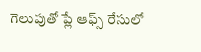గెలుపుతో ప్లే ఆఫ్స్ రేసులో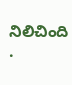నిలిచింది .